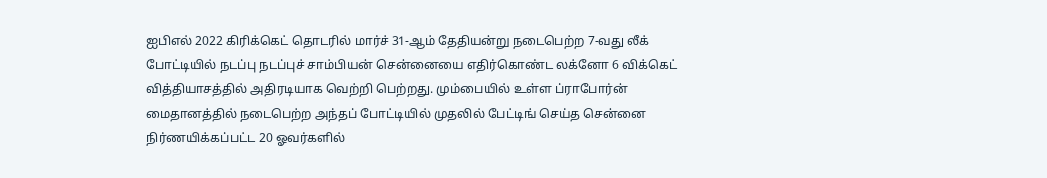ஐபிஎல் 2022 கிரிக்கெட் தொடரில் மார்ச் 31-ஆம் தேதியன்று நடைபெற்ற 7-வது லீக் போட்டியில் நடப்பு நடப்புச் சாம்பியன் சென்னையை எதிர்கொண்ட லக்னோ 6 விக்கெட் வித்தியாசத்தில் அதிரடியாக வெற்றி பெற்றது. மும்பையில் உள்ள ப்ராபோர்ன் மைதானத்தில் நடைபெற்ற அந்தப் போட்டியில் முதலில் பேட்டிங் செய்த சென்னை நிர்ணயிக்கப்பட்ட 20 ஓவர்களில்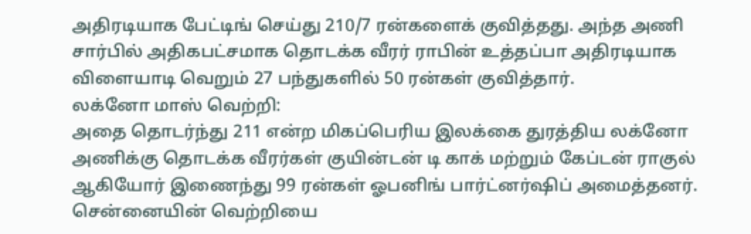அதிரடியாக பேட்டிங் செய்து 210/7 ரன்களைக் குவித்தது. அந்த அணி சார்பில் அதிகபட்சமாக தொடக்க வீரர் ராபின் உத்தப்பா அதிரடியாக விளையாடி வெறும் 27 பந்துகளில் 50 ரன்கள் குவித்தார்.
லக்னோ மாஸ் வெற்றி:
அதை தொடர்ந்து 211 என்ற மிகப்பெரிய இலக்கை துரத்திய லக்னோ அணிக்கு தொடக்க வீரர்கள் குயின்டன் டி காக் மற்றும் கேப்டன் ராகுல் ஆகியோர் இணைந்து 99 ரன்கள் ஓபனிங் பார்ட்னர்ஷிப் அமைத்தனர். சென்னையின் வெற்றியை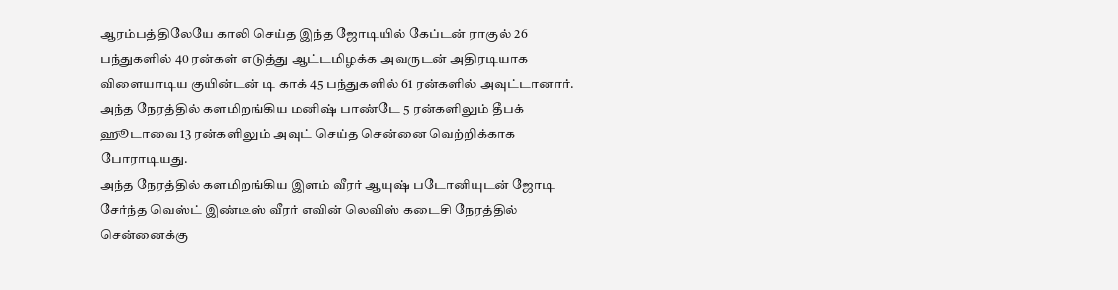ஆரம்பத்திலேயே காலி செய்த இந்த ஜோடியில் கேப்டன் ராகுல் 26 பந்துகளில் 40 ரன்கள் எடுத்து ஆட்டமிழக்க அவருடன் அதிரடியாக விளையாடிய குயின்டன் டி காக் 45 பந்துகளில் 61 ரன்களில் அவுட்டானார். அந்த நேரத்தில் களமிறங்கிய மனிஷ் பாண்டே 5 ரன்களிலும் தீபக் ஹூடாவை 13 ரன்களிலும் அவுட் செய்த சென்னை வெற்றிக்காக போராடியது.
அந்த நேரத்தில் களமிறங்கிய இளம் வீரர் ஆயுஷ் படோனியுடன் ஜோடி சேர்ந்த வெஸ்ட் இண்டீஸ் வீரர் எவின் லெவிஸ் கடைசி நேரத்தில் சென்னைக்கு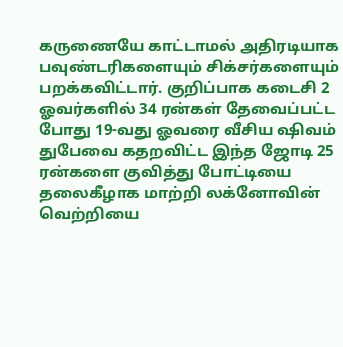கருணையே காட்டாமல் அதிரடியாக பவுண்டரிகளையும் சிக்சர்களையும் பறக்கவிட்டார். குறிப்பாக கடைசி 2 ஓவர்களில் 34 ரன்கள் தேவைப்பட்ட போது 19-வது ஓவரை வீசிய ஷிவம் துபேவை கதறவிட்ட இந்த ஜோடி 25 ரன்களை குவித்து போட்டியை தலைகீழாக மாற்றி லக்னோவின் வெற்றியை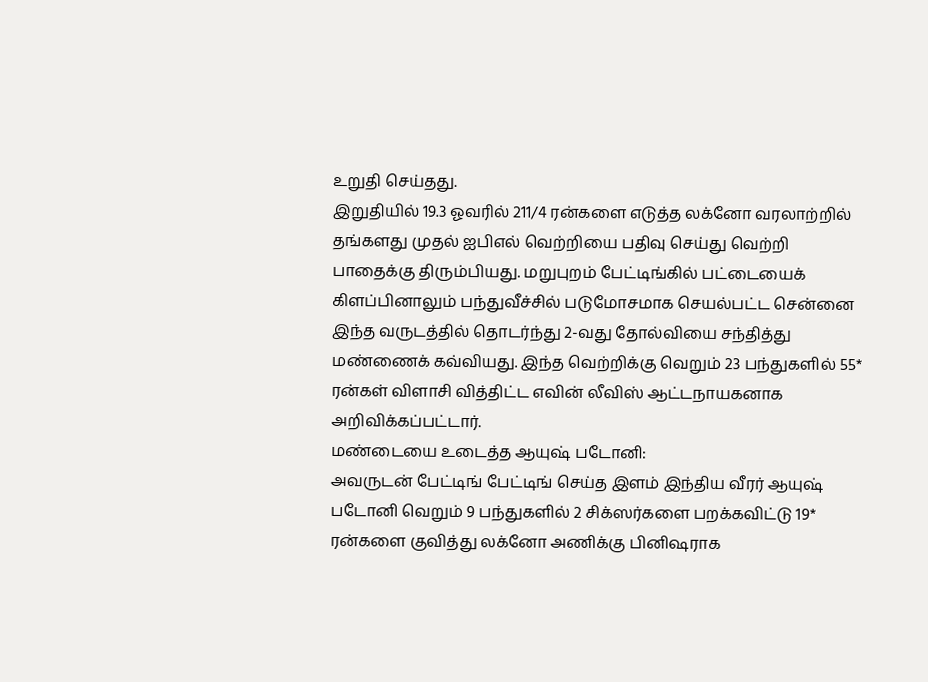உறுதி செய்தது.
இறுதியில் 19.3 ஓவரில் 211/4 ரன்களை எடுத்த லக்னோ வரலாற்றில் தங்களது முதல் ஐபிஎல் வெற்றியை பதிவு செய்து வெற்றி பாதைக்கு திரும்பியது. மறுபுறம் பேட்டிங்கில் பட்டையைக் கிளப்பினாலும் பந்துவீச்சில் படுமோசமாக செயல்பட்ட சென்னை இந்த வருடத்தில் தொடர்ந்து 2-வது தோல்வியை சந்தித்து மண்ணைக் கவ்வியது. இந்த வெற்றிக்கு வெறும் 23 பந்துகளில் 55* ரன்கள் விளாசி வித்திட்ட எவின் லீவிஸ் ஆட்டநாயகனாக அறிவிக்கப்பட்டார்.
மண்டையை உடைத்த ஆயுஷ் படோனி:
அவருடன் பேட்டிங் பேட்டிங் செய்த இளம் இந்திய வீரர் ஆயுஷ் படோனி வெறும் 9 பந்துகளில் 2 சிக்ஸர்களை பறக்கவிட்டு 19* ரன்களை குவித்து லக்னோ அணிக்கு பினிஷராக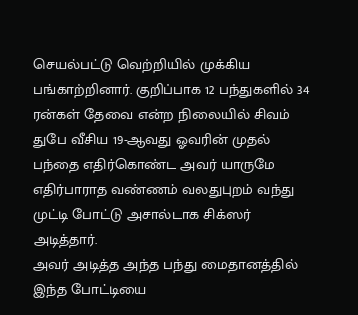செயல்பட்டு வெற்றியில் முக்கிய பங்காற்றினார். குறிப்பாக 12 பந்துகளில் 34 ரன்கள் தேவை என்ற நிலையில் சிவம் துபே வீசிய 19-ஆவது ஓவரின் முதல் பந்தை எதிர்கொண்ட அவர் யாருமே எதிர்பாராத வண்ணம் வலதுபுறம் வந்து முட்டி போட்டு அசால்டாக சிக்ஸர் அடித்தார்.
அவர் அடித்த அந்த பந்து மைதானத்தில் இந்த போட்டியை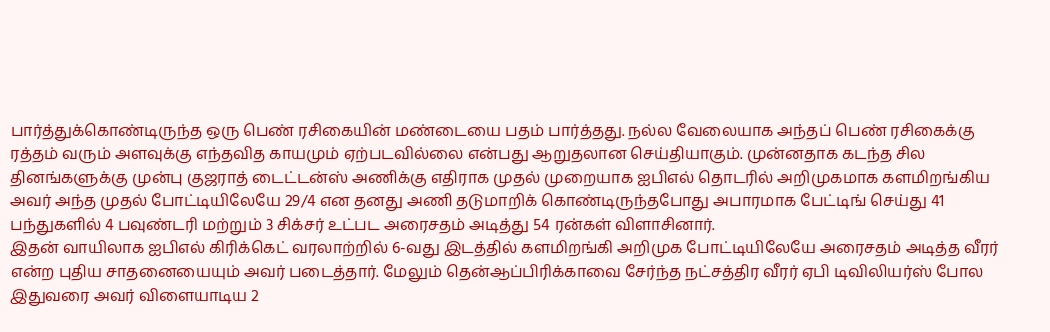பார்த்துக்கொண்டிருந்த ஒரு பெண் ரசிகையின் மண்டையை பதம் பார்த்தது. நல்ல வேலையாக அந்தப் பெண் ரசிகைக்கு ரத்தம் வரும் அளவுக்கு எந்தவித காயமும் ஏற்படவில்லை என்பது ஆறுதலான செய்தியாகும். முன்னதாக கடந்த சில தினங்களுக்கு முன்பு குஜராத் டைட்டன்ஸ் அணிக்கு எதிராக முதல் முறையாக ஐபிஎல் தொடரில் அறிமுகமாக களமிறங்கிய அவர் அந்த முதல் போட்டியிலேயே 29/4 என தனது அணி தடுமாறிக் கொண்டிருந்தபோது அபாரமாக பேட்டிங் செய்து 41 பந்துகளில் 4 பவுண்டரி மற்றும் 3 சிக்சர் உட்பட அரைசதம் அடித்து 54 ரன்கள் விளாசினார்.
இதன் வாயிலாக ஐபிஎல் கிரிக்கெட் வரலாற்றில் 6-வது இடத்தில் களமிறங்கி அறிமுக போட்டியிலேயே அரைசதம் அடித்த வீரர் என்ற புதிய சாதனையையும் அவர் படைத்தார். மேலும் தென்ஆப்பிரிக்காவை சேர்ந்த நட்சத்திர வீரர் ஏபி டிவிலியர்ஸ் போல இதுவரை அவர் விளையாடிய 2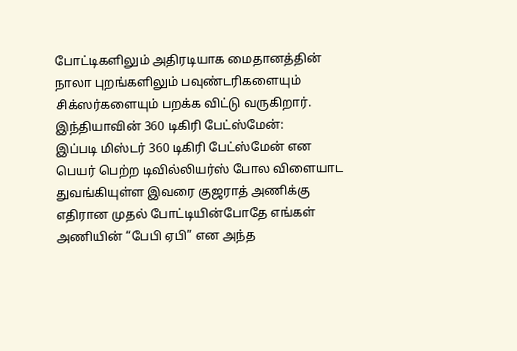போட்டிகளிலும் அதிரடியாக மைதானத்தின் நாலா புறங்களிலும் பவுண்டரிகளையும் சிக்ஸர்களையும் பறக்க விட்டு வருகிறார்.
இந்தியாவின் 360 டிகிரி பேட்ஸ்மேன்:
இப்படி மிஸ்டர் 360 டிகிரி பேட்ஸ்மேன் என பெயர் பெற்ற டிவில்லியர்ஸ் போல விளையாட துவங்கியுள்ள இவரை குஜராத் அணிக்கு எதிரான முதல் போட்டியின்போதே எங்கள் அணியின் “பேபி ஏபி” என அந்த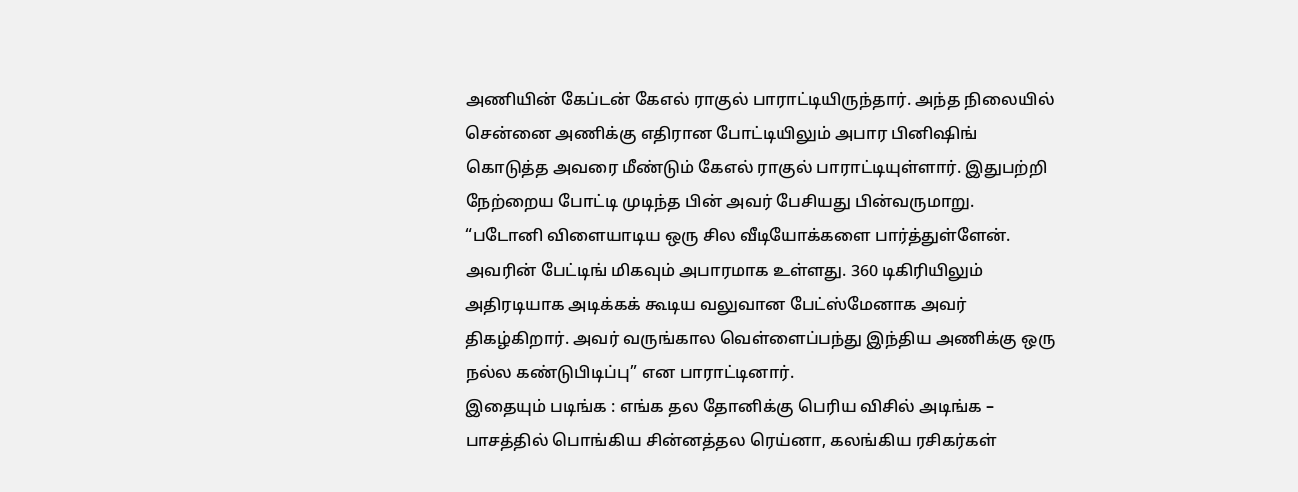அணியின் கேப்டன் கேஎல் ராகுல் பாராட்டியிருந்தார். அந்த நிலையில் சென்னை அணிக்கு எதிரான போட்டியிலும் அபார பினிஷிங் கொடுத்த அவரை மீண்டும் கேஎல் ராகுல் பாராட்டியுள்ளார். இதுபற்றி நேற்றைய போட்டி முடிந்த பின் அவர் பேசியது பின்வருமாறு.
“படோனி விளையாடிய ஒரு சில வீடியோக்களை பார்த்துள்ளேன். அவரின் பேட்டிங் மிகவும் அபாரமாக உள்ளது. 360 டிகிரியிலும் அதிரடியாக அடிக்கக் கூடிய வலுவான பேட்ஸ்மேனாக அவர் திகழ்கிறார். அவர் வருங்கால வெள்ளைப்பந்து இந்திய அணிக்கு ஒரு நல்ல கண்டுபிடிப்பு” என பாராட்டினார்.
இதையும் படிங்க : எங்க தல தோனிக்கு பெரிய விசில் அடிங்க – பாசத்தில் பொங்கிய சின்னத்தல ரெய்னா, கலங்கிய ரசிகர்கள்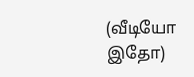(வீடியோ இதோ)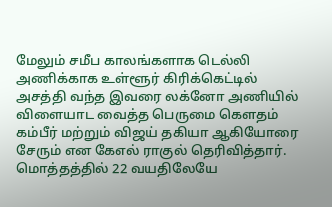மேலும் சமீப காலங்களாக டெல்லி அணிக்காக உள்ளூர் கிரிக்கெட்டில் அசத்தி வந்த இவரை லக்னோ அணியில் விளையாட வைத்த பெருமை கௌதம் கம்பீர் மற்றும் விஜய் தகியா ஆகியோரை சேரும் என கேஎல் ராகுல் தெரிவித்தார். மொத்தத்தில் 22 வயதிலேயே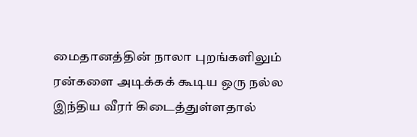மைதானத்தின் நாலா புறங்களிலும் ரன்களை அடிக்கக் கூடிய ஒரு நல்ல இந்திய வீரர் கிடைத்துள்ளதால்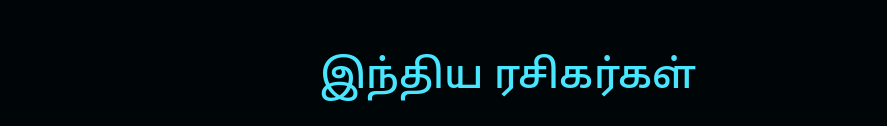இந்திய ரசிகர்கள்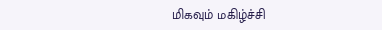மிகவும் மகிழ்ச்சி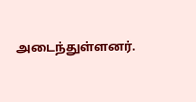அடைந்துள்ளனர்.